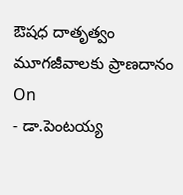ఔషధ దాతృత్వం మూగజీవాలకు ప్రాణదానం
On
- డా.పెంటయ్య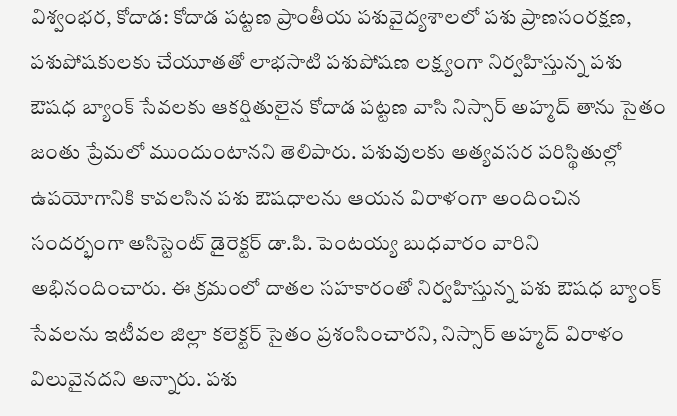విశ్వంభర, కోదాడ: కోదాడ పట్టణ ప్రాంతీయ పశువైద్యశాలలో పశు ప్రాణసంరక్షణ, పశుపోషకులకు చేయూతతో లాభసాటి పశుపోషణ లక్ష్యంగా నిర్వహిస్తున్న పశు ఔషధ బ్యాంక్ సేవలకు ఆకర్షితులైన కోదాడ పట్టణ వాసి నిస్సార్ అహ్మద్ తాను సైతం జంతు ప్రేమలో ముందుంటానని తెలిపారు. పశువులకు అత్యవసర పరిస్థితుల్లో ఉపయోగానికి కావలసిన పశు ఔషధాలను ఆయన విరాళంగా అందించిన సందర్భంగా అసిస్టెంట్ డైరెక్టర్ డా.పి. పెంటయ్య బుధవారం వారిని అభినందించారు. ఈ క్రమంలో దాతల సహకారంతో నిర్వహిస్తున్న పశు ఔషధ బ్యాంక్ సేవలను ఇటీవల జిల్లా కలెక్టర్ సైతం ప్రశంసించారని, నిస్సార్ అహ్మద్ విరాళం విలువైనదని అన్నారు. పశు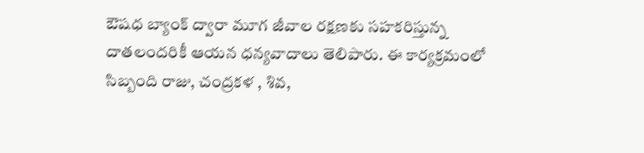ఔషధ బ్యాంక్ ద్వారా మూగ జీవాల రక్షణకు సహకరిస్తున్న దాతలందరికీ ఆయన ధన్యవాదాలు తెలిపారు. ఈ కార్యక్రమంలో సిబ్బంది రాజు, చంద్రకళ , శివ,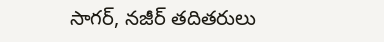సాగర్, నజీర్ తదితరులు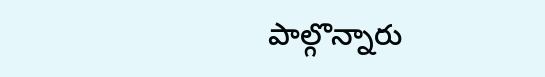పాల్గొన్నారు